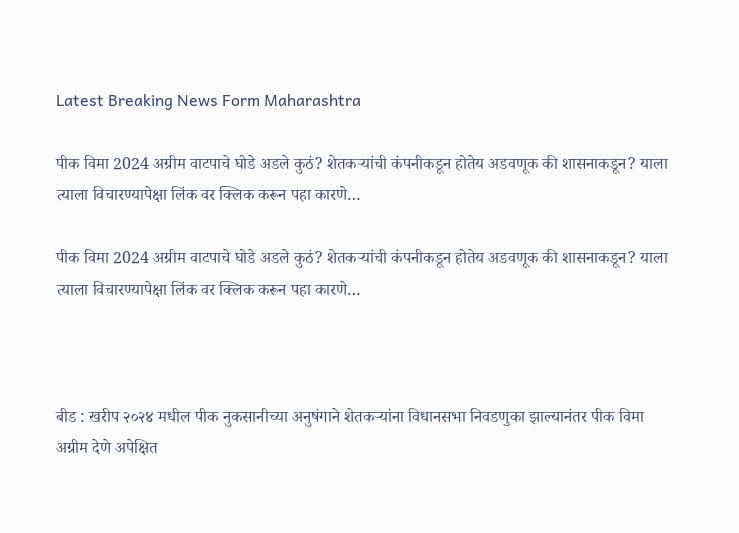Latest Breaking News Form Maharashtra

पीक विमा 2024 अग्रीम वाटपाचे घोडे अडले कुठं? शेतकऱ्यांची कंपनीकडून होतेय अडवणूक की शासनाकडून? याला त्याला विचारण्यापेक्षा लिंक वर क्लिक करून पहा कारणे…

पीक विमा 2024 अग्रीम वाटपाचे घोडे अडले कुठं? शेतकऱ्यांची कंपनीकडून होतेय अडवणूक की शासनाकडून? याला त्याला विचारण्यापेक्षा लिंक वर क्लिक करून पहा कारणे…



बीड : खरीप २०२४ मधील पीक नुकसानीच्या अनुषंगाने शेतकऱ्यांना विधानसभा निवडणुका झाल्यानंतर पीक विमा अग्रीम देणे अपेक्षित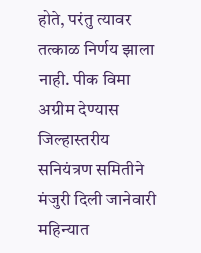होते, परंतु त्यावर तत्काळ निर्णय झाला नाही. पीक विमा अग्रीम देण्यास जिल्हास्तरीय सनियंत्रण समितीने मंजुरी दिली जानेवारी महिन्यात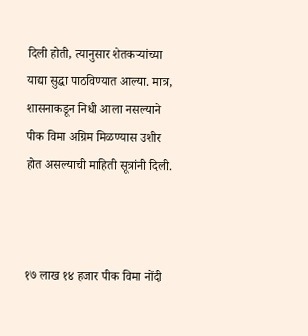दिली होती, त्यानुसार शेतकऱ्यांच्या याद्या सुद्धा पाठविण्यात आल्या. मात्र, शासनाकडून निधी आला नसल्याने पीक विमा अग्रिम मिळण्यास उशीर होत असल्याची माहिती सूत्रांनी दिली.



१७ लाख १४ हजार पीक विमा नोंदी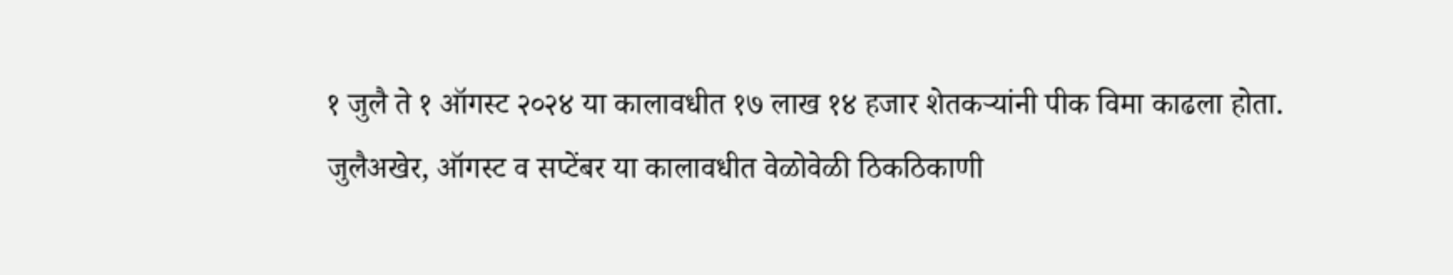१ जुलै ते १ ऑगस्ट २०२४ या कालावधीत १७ लाख १४ हजार शेतकऱ्यांनी पीक विमा काढला होता. जुलैअखेर, ऑगस्ट व सप्टेंबर या कालावधीत वेळोवेळी ठिकठिकाणी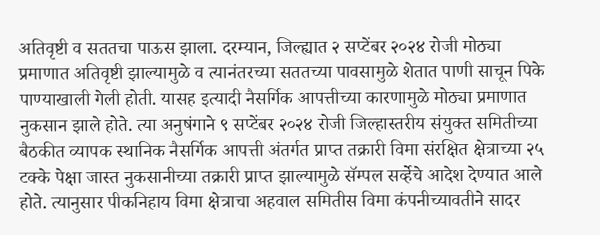अतिवृष्टी व सततचा पाऊस झाला. दरम्यान, जिल्ह्यात २ सप्टेंबर २०२४ रोजी मोठ्या प्रमाणात अतिवृष्टी झाल्यामुळे व त्यानंतरच्या सततच्या पावसामुळे शेतात पाणी साचून पिके पाण्याखाली गेली होती. यासह इत्यादी नैसर्गिक आपत्तीच्या कारणामुळे मोठ्या प्रमाणात नुकसान झाले होते. त्या अनुषंगाने ९ सप्टेंबर २०२४ रोजी जिल्हास्तरीय संयुक्त समितीच्या बैठकीत व्यापक स्थानिक नैसर्गिक आपत्ती अंतर्गत प्राप्त तक्रारी विमा संरक्षित क्षेत्राच्या २५ टक्के पेक्षा जास्त नुकसानीच्या तक्रारी प्राप्त झाल्यामुळे सॅम्पल सर्व्हेचे आदेश देण्यात आले होते. त्यानुसार पीकनिहाय विमा क्षेत्राचा अहवाल समितीस विमा कंपनीच्यावतीने सादर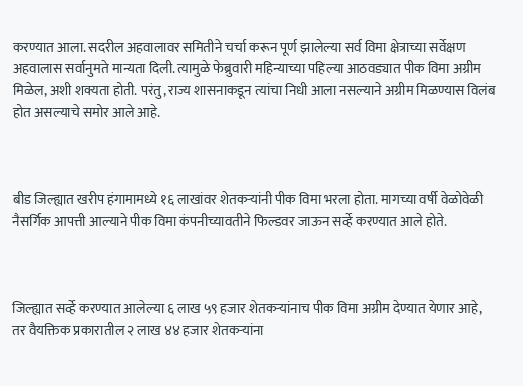करण्यात आला. सदरील अहवालावर समितीने चर्चा करून पूर्ण झालेल्या सर्व विमा क्षेत्राच्या सर्वेक्षण अहवालास सर्वानुमते मान्यता दिली. त्यामुळे फेब्रुवारी महिन्याच्या पहिल्या आठवड्यात पीक विमा अग्रीम मिळेल, अशी शक्यता होती. परंतु, राज्य शासनाकडून त्यांचा निधी आला नसल्याने अग्रीम मिळण्यास विलंब होत असल्याचे समोर आले आहे.



बीड जिल्ह्यात खरीप हंगामामध्ये १६ लाखांवर शेतकऱ्यांनी पीक विमा भरला होता. मागच्या वर्षी वेळोवेळी नैसर्गिक आपत्ती आल्याने पीक विमा कंपनीच्यावतीने फिल्डवर जाऊन सर्व्हे करण्यात आले होते.



जिल्ह्यात सर्व्हे करण्यात आलेल्या ६ लाख ५९ हजार शेतकऱ्यांनाच पीक विमा अग्रीम देण्यात येणार आहे, तर वैयक्तिक प्रकारातील २ लाख ४४ हजार शेतकऱ्यांना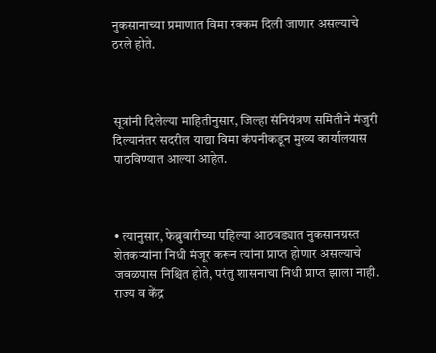नुकसानाच्या प्रमाणात विमा रक्कम दिली जाणार असल्याचे ठरले होते.



सूत्रांनी दिलेल्या माहितीनुसार, जिल्हा संनियंत्रण समितीने मंजुरी दिल्यानंतर सदरील याद्या विमा कंपनीकडून मुख्य कार्यालयास पाठविण्यात आल्या आहेत.



• त्यानुसार, फेब्रुवारीच्या पहिल्या आठवड्यात नुकसानग्रस्त शेतकऱ्यांना निधी मंजूर करून त्यांना प्राप्त होणार असल्याचे जवळपास निश्चित होते, परंतु शासनाचा निधी प्राप्त झाला नाही. राज्य व केंद्र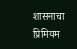शासनाचा प्रिमियम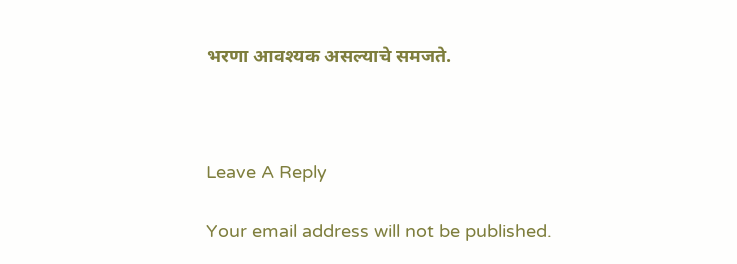भरणा आवश्यक असल्याचे समजते.



Leave A Reply

Your email address will not be published.